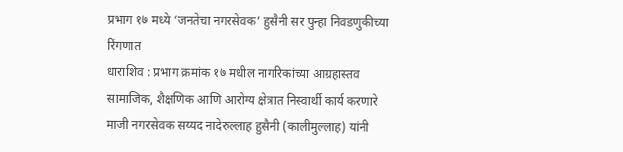प्रभाग १७ मध्ये ‘जनतेचा नगरसेवक’ हुसैनी सर पुन्हा निवडणुकीच्या रिंगणात
धाराशिव : प्रभाग क्रमांक १७ मधील नागरिकांच्या आग्रहास्तव सामाजिक, शैक्षणिक आणि आरोग्य क्षेत्रात निस्वार्थी कार्य करणारे माजी नगरसेवक सय्यद नादेरुल्लाह हुसैनी (कालीमुल्लाह) यांनी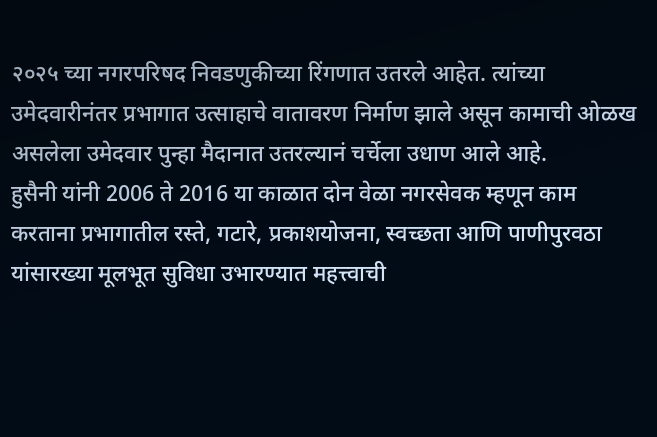२०२५ च्या नगरपरिषद निवडणुकीच्या रिंगणात उतरले आहेत. त्यांच्या उमेदवारीनंतर प्रभागात उत्साहाचे वातावरण निर्माण झाले असून कामाची ओळख असलेला उमेदवार पुन्हा मैदानात उतरल्यानं चर्चेला उधाण आले आहे.
हुसैनी यांनी 2006 ते 2016 या काळात दोन वेळा नगरसेवक म्हणून काम करताना प्रभागातील रस्ते, गटारे, प्रकाशयोजना, स्वच्छता आणि पाणीपुरवठा यांसारख्या मूलभूत सुविधा उभारण्यात महत्त्वाची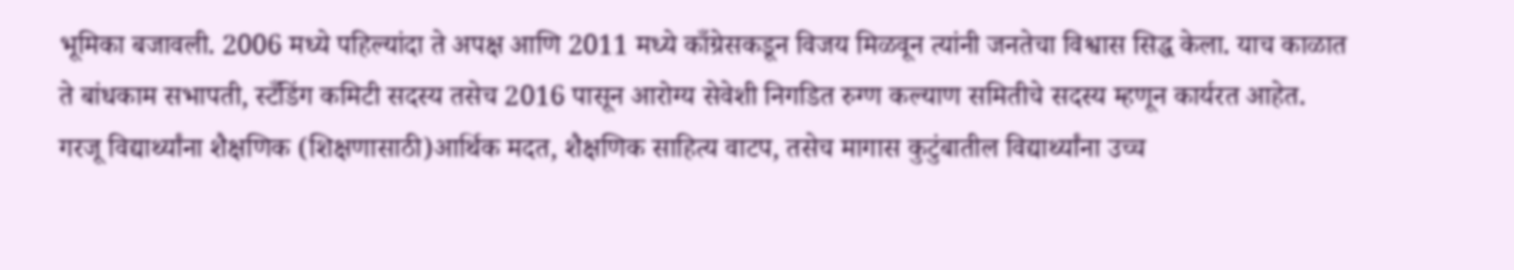भूमिका बजावली. 2006 मध्ये पहिल्यांदा ते अपक्ष आणि 2011 मध्ये काँग्रेसकडून विजय मिळवून त्यांनी जनतेचा विश्वास सिद्ध केला. याच काळात ते बांधकाम सभापती, स्टँडिंग कमिटी सदस्य तसेच 2016 पासून आरोग्य सेवेशी निगडित रुग्ण कल्याण समितीचे सदस्य म्हणून कार्यरत आहेत.
गरजू विद्यार्थ्यांना शैक्षणिक (शिक्षणासाठी)आर्थिक मदत, शैक्षणिक साहित्य वाटप, तसेच मागास कुटुंबातील विद्यार्थ्यांना उच्च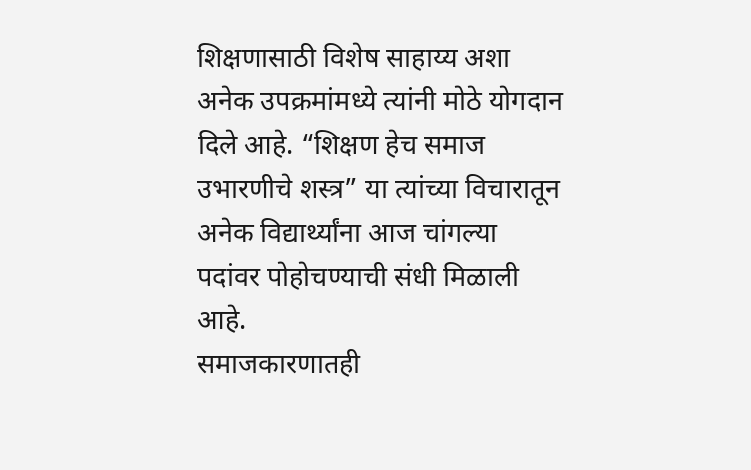शिक्षणासाठी विशेष साहाय्य अशा अनेक उपक्रमांमध्ये त्यांनी मोठे योगदान दिले आहे. “शिक्षण हेच समाज उभारणीचे शस्त्र” या त्यांच्या विचारातून अनेक विद्यार्थ्यांना आज चांगल्या पदांवर पोहोचण्याची संधी मिळाली आहे.
समाजकारणातही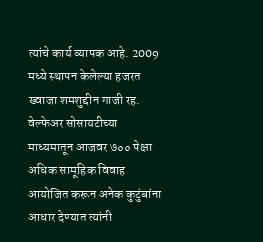त्यांचे कार्य व्यापक आहे. 2009 मध्ये स्थापन केलेल्या हजरत ख्वाजा शमशुद्दीन गाजी रह. वेल्फेअर सोसायटीच्या माध्यमातून आजवर ७०० पेक्षा अधिक सामूहिक विवाह आयोजित करून अनेक कुटुंबांना आधार देण्यात त्यांनी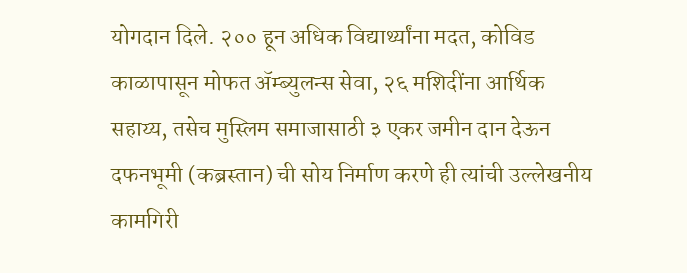योगदान दिले. २०० हून अधिक विद्यार्थ्यांना मदत, कोविड काळापासून मोफत ॲम्ब्युलन्स सेवा, २६ मशिदींना आर्थिक सहाय्य, तसेच मुस्लिम समाजासाठी ३ एकर जमीन दान देऊन दफनभूमी (कब्रस्तान) ची सोय निर्माण करणे ही त्यांची उल्लेखनीय कामगिरी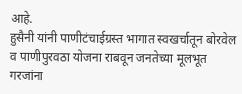आहे.
हुसैनी यांनी पाणीटंचाईग्रस्त भागात स्वखर्चातून बोरवेल व पाणीपुरवठा योजना राबवून जनतेच्या मूलभूत गरजांना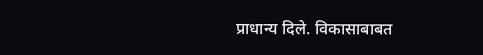प्राधान्य दिले. विकासाबाबत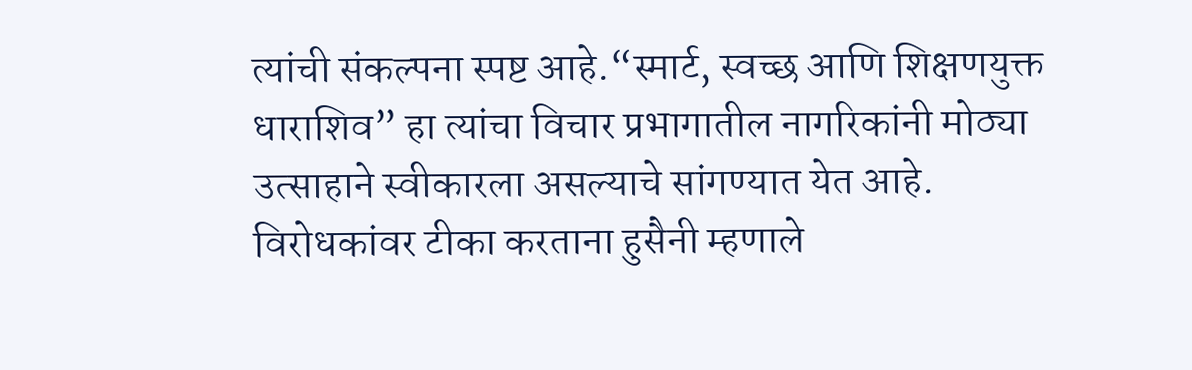त्यांची संकल्पना स्पष्ट आहे.“स्मार्ट, स्वच्छ आणि शिक्षणयुक्त धाराशिव” हा त्यांचा विचार प्रभागातील नागरिकांनी मोठ्या उत्साहाने स्वीकारला असल्याचे सांगण्यात येत आहे.
विरोधकांवर टीका करताना हुसैनी म्हणाले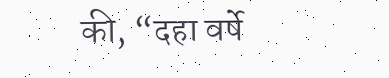की, “दहा वर्षे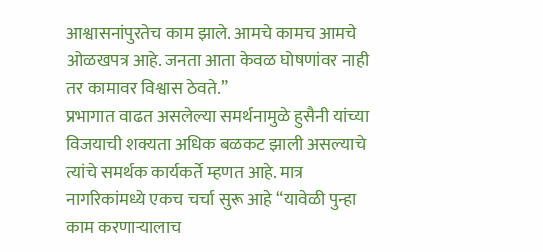आश्वासनांपुरतेच काम झाले. आमचे कामच आमचे ओळखपत्र आहे. जनता आता केवळ घोषणांवर नाही तर कामावर विश्वास ठेवते.”
प्रभागात वाढत असलेल्या समर्थनामुळे हुसैनी यांच्या विजयाची शक्यता अधिक बळकट झाली असल्याचे त्यांचे समर्थक कार्यकर्ते म्हणत आहे. मात्र नागरिकांमध्ये एकच चर्चा सुरू आहे “यावेळी पुन्हा काम करणाऱ्यालाच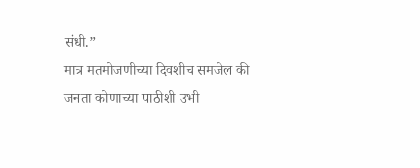संधी.”
मात्र मतमोजणीच्या दिवशीच समजेल की जनता कोणाच्या पाठीशी उभी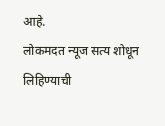आहे.
लोकमदत न्यूज सत्य शोधून लिहिण्याची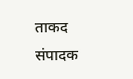ताकद
संपादक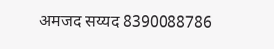अमजद सय्यद 8390088786